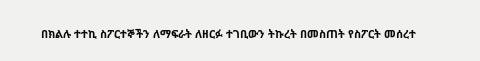በክልሉ ተተኪ ስፖርተኞችን ለማፍራት ለዘርፉ ተገቢውን ትኩረት በመስጠት የስፖርት መሰረተ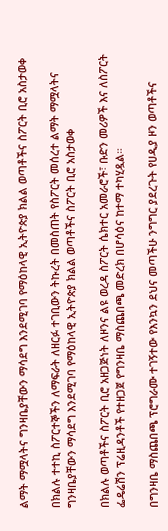ልማት ማሟላትና ግንዛቤያቸውን ማሳደግ እንደሚገባ የማዕከላዊ ኢትዮጵያ ክልል ወጣቶችና ስፖርት ቢሮ አስታወቀ

በክልሉ ተተኪ ስፖርተኞችን ለማፍራት ለዘርፉ ተገቢውን ትኩረት በመስጠት የስፖርት መሰረተ ልማት ማሟላትና ግንዛቤያቸውን ማሳደግ እንደሚገባ የማዕከላዊ ኢትዮጵያ ክልል ወጣቶችና ስፖርት ቢሮ አስታወቀ

በክልሉ ወጣቶችና ስፖርት ቢሮ አዘጋጅነት ለዞንና ልዩ ወረዳ ስፖርት ሴክተር አመራሮች፣ ቡድን መሪዎች እና ለስፖርት ፌዴሬሽን ፕሬዚዳንቶች የተዘጋጀ የግንዛቤ ማስጨበጫ መድረክ በሆሳዕና ከተማ ተካሂዷል።

በግንዛቤ ማስጨበጫ ፕሮግራሙ ተገኝተው የእንኳን ደህና መጣችሁ ንግግር ያደረጉት የሀዲያ ዞን ወጣቶችና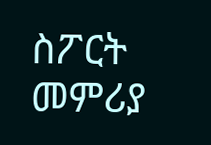ስፖርት መምሪያ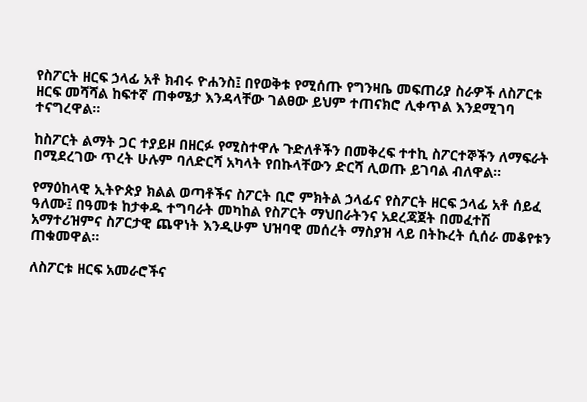የስፖርት ዘርፍ ኃላፊ አቶ ክብሩ ዮሐንስ፤ በየወቅቱ የሚሰጡ የግንዛቤ መፍጠሪያ ስራዎች ለስፖርቱ ዘርፍ መሻሻል ከፍተኛ ጠቀሜታ እንዳላቸው ገልፀው ይህም ተጠናክሮ ሊቀጥል እንደሚገባ ተናግረዋል።

ከስፖርት ልማት ጋር ተያይዞ በዘርፉ የሚስተዋሉ ጉድለቶችን በመቅረፍ ተተኪ ስፖርተኞችን ለማፍራት በሚደረገው ጥረት ሁሉም ባለድርሻ አካላት የበኩላቸውን ድርሻ ሊወጡ ይገባል ብለዋል።

የማዕከላዊ ኢትዮጵያ ክልል ወጣቶችና ስፖርት ቢሮ ምክትል ኃላፊና የስፖርት ዘርፍ ኃላፊ አቶ ሰይፈ ዓለሙ፤ በዓመቱ ከታቀዱ ተግባራት መካከል የስፖርት ማህበራትንና አደረጃጀት በመፈተሽ አማተሪዝምና ስፖርታዊ ጨዋነት እንዲሁም ህዝባዊ መሰረት ማስያዝ ላይ በትኩረት ሲሰራ መቆየቱን ጠቁመዋል።

ለስፖርቱ ዘርፍ አመራሮችና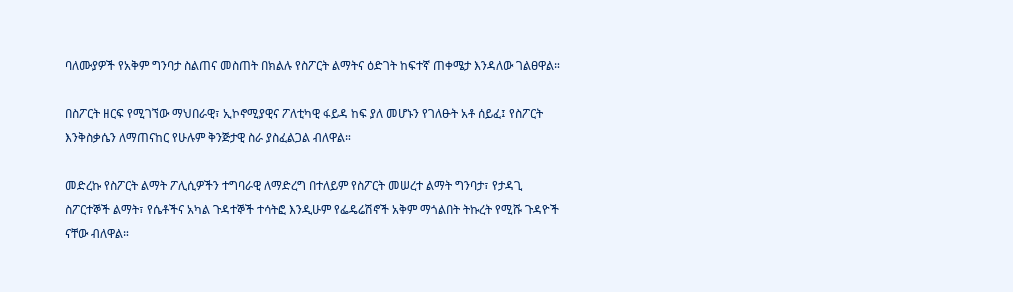ባለሙያዎች የአቅም ግንባታ ስልጠና መስጠት በክልሉ የስፖርት ልማትና ዕድገት ከፍተኛ ጠቀሜታ እንዳለው ገልፀዋል።

በስፖርት ዘርፍ የሚገኘው ማህበራዊ፣ ኢኮኖሚያዊና ፖለቲካዊ ፋይዳ ከፍ ያለ መሆኑን የገለፁት አቶ ሰይፈ፤ የስፖርት እንቅስቃሴን ለማጠናከር የሁሉም ቅንጅታዊ ስራ ያስፈልጋል ብለዋል።

መድረኩ የስፖርት ልማት ፖሊሲዎችን ተግባራዊ ለማድረግ በተለይም የስፖርት መሠረተ ልማት ግንባታ፣ የታዳጊ ስፖርተኞች ልማት፣ የሴቶችና አካል ጉዳተኞች ተሳትፎ እንዲሁም የፌዴሬሽኖች አቅም ማጎልበት ትኩረት የሚሹ ጉዳዮች ናቸው ብለዋል።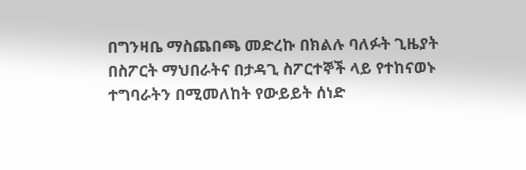በግንዛቤ ማስጨበጫ መድረኩ በክልሉ ባለፉት ጊዜያት በስፖርት ማህበራትና በታዳጊ ስፖርተኞች ላይ የተከናወኑ ተግባራትን በሚመለከት የውይይት ሰነድ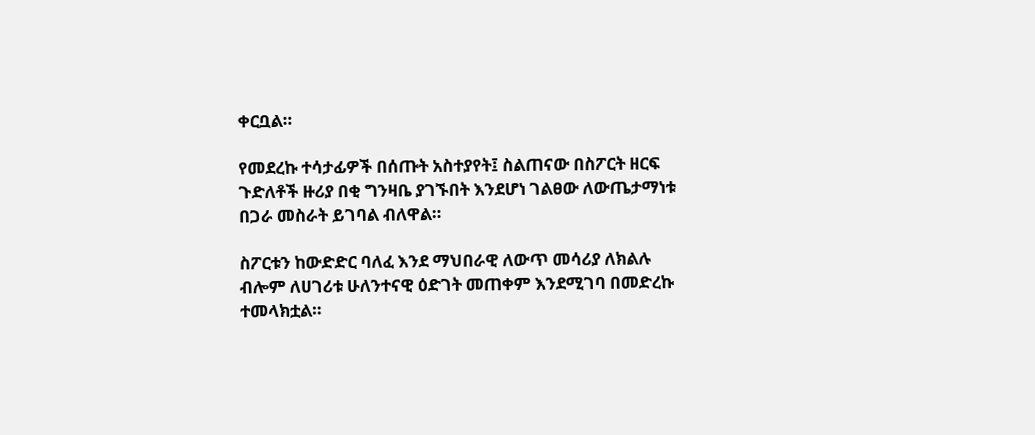ቀርቧል።

የመደረኩ ተሳታፊዎች በሰጡት አስተያየት፤ ስልጠናው በስፖርት ዘርፍ ጉድለቶች ዙሪያ በቂ ግንዛቤ ያገኙበት እንደሆነ ገልፀው ለውጤታማነቱ በጋራ መስራት ይገባል ብለዋል።

ስፖርቱን ከውድድር ባለፈ እንደ ማህበራዊ ለውጥ መሳሪያ ለክልሉ ብሎም ለሀገሪቱ ሁለንተናዊ ዕድገት መጠቀም እንደሚገባ በመድረኩ ተመላክቷል።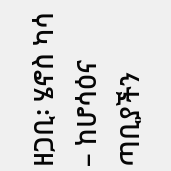ዘጋቢ፡ ሄኖስ ካሳ – ከሆሳዕና ጣቢያችን